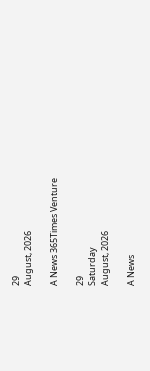29
August, 2026

A News 365Times Venture

29
Saturday
August, 2026

A News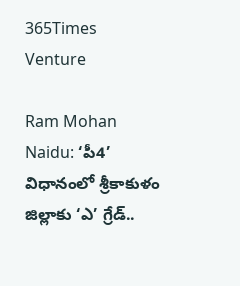365Times Venture

Ram Mohan Naidu: ‘పీ4’ విధానంలో శ్రీకాకుళం జిల్లాకు ‘ఎ’ గ్రేడ్..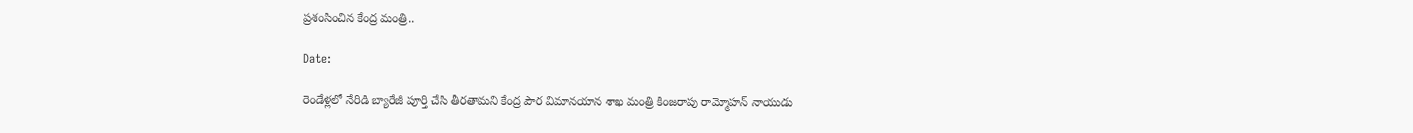ప్రశంసించిన కేంద్ర మంత్రి..

Date:

రెండేళ్లలో నేరిడి బ్యారేజీ పూర్తి చేసి తీరతామని కేంద్ర పౌర విమానయాన శాఖ మంత్రి కింజరాపు రామ్మోహన్ నాయుడు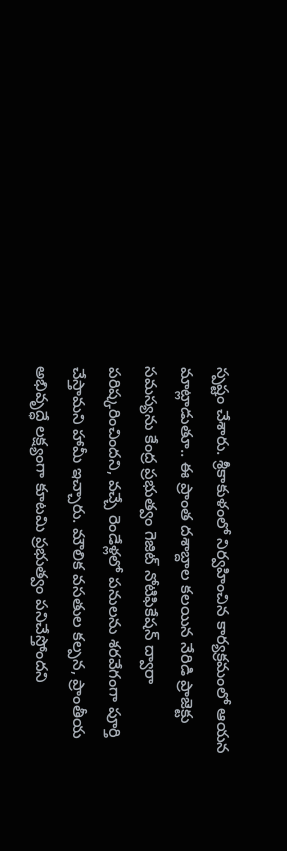స్పష్టం చేశారు. శ్రీకాకుళంలో నిర్వహించిన కార్యక్రమంలో ఆయన మాట్లాడుతూ.. ఈ ప్రాంత దశాబ్దాల కలయిన నేరిడి ప్రాజెక్టు సమస్యను కేంద్ర ప్రభుత్వం గెజిట్ నోటిఫికేషన్ ద్వారా పరిష్కరించిందని, వచ్చే రెండేళ్లలో పనులను శరవేగంగా పూర్తి చేస్తామని హామీ ఇచ్చారు. మౌలిక వసతుల కల్పన, ప్రాంతీయ అభివృద్ధే లక్ష్యంగా కూటమి ప్రభుత్వం పనిచేస్తోందని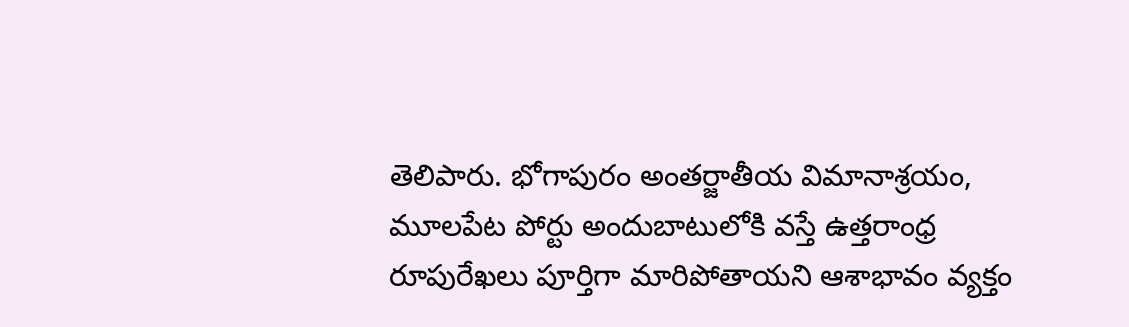తెలిపారు. భోగాపురం అంతర్జాతీయ విమానాశ్రయం, మూలపేట పోర్టు అందుబాటులోకి వస్తే ఉత్తరాంధ్ర రూపురేఖలు పూర్తిగా మారిపోతాయని ఆశాభావం వ్యక్తం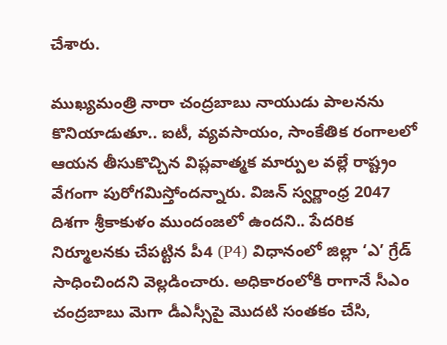చేశారు.

ముఖ్యమంత్రి నారా చంద్రబాబు నాయుడు పాలనను కొనియాడుతూ.. ఐటీ, వ్యవసాయం, సాంకేతిక రంగాలలో ఆయన తీసుకొచ్చిన విప్లవాత్మక మార్పుల వల్లే రాష్ట్రం వేగంగా పురోగమిస్తోందన్నారు. విజన్ స్వర్ణాంధ్ర 2047 దిశగా శ్రీకాకుళం ముందంజలో ఉందని.. పేదరిక నిర్మూలనకు చేపట్టిన పీ4 (P4) విధానంలో జిల్లా ‘ఎ’ గ్రేడ్ సాధించిందని వెల్లడించారు. అధికారంలోకి రాగానే సీఎం చంద్రబాబు మెగా డీఎస్సీపై మొదటి సంతకం చేసి,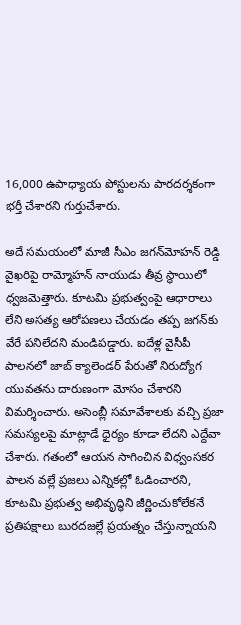16,000 ఉపాధ్యాయ పోస్టులను పారదర్శకంగా భర్తీ చేశారని గుర్తుచేశారు.

అదే సమయంలో మాజీ సీఎం జగన్‌మోహన్ రెడ్డి వైఖరిపై రామ్మోహన్ నాయుడు తీవ్ర స్థాయిలో ధ్వజమెత్తారు. కూటమి ప్రభుత్వంపై ఆధారాలు లేని అసత్య ఆరోపణలు చేయడం తప్ప జగన్‌కు వేరే పనిలేదని మండిపడ్డారు. ఐదేళ్ల వైసీపీ పాలనలో జాబ్ క్యాలెండర్ పేరుతో నిరుద్యోగ యువతను దారుణంగా మోసం చేశారని విమర్శించారు. అసెంబ్లీ సమావేశాలకు వచ్చి ప్రజా సమస్యలపై మాట్లాడే ధైర్యం కూడా లేదని ఎద్దేవా చేశారు. గతంలో ఆయన సాగించిన విధ్వంసకర పాలన వల్లే ప్రజలు ఎన్నికల్లో ఓడించారని, కూటమి ప్రభుత్వ అభివృద్ధిని జీర్ణించుకోలేకనే ప్రతిపక్షాలు బురదజల్లే ప్రయత్నం చేస్తున్నాయని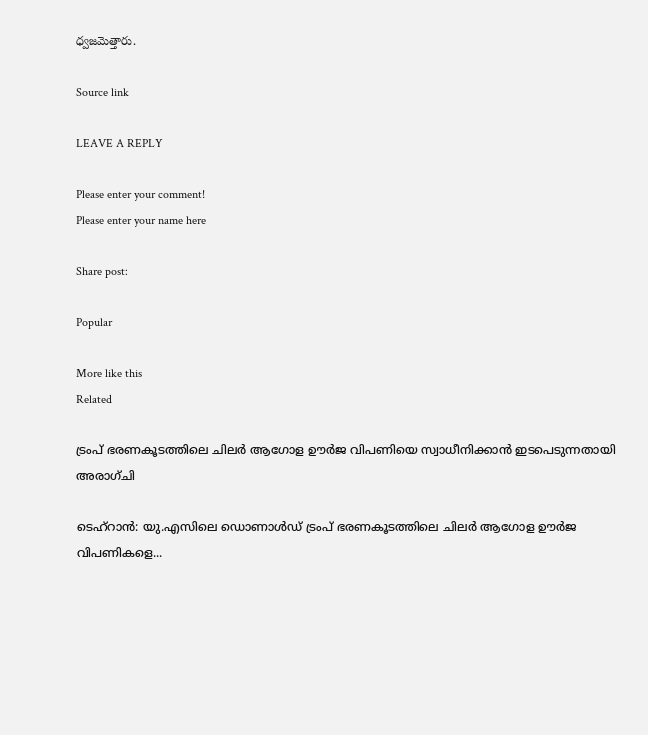ధ్వజమెత్తారు.

Source link

LEAVE A REPLY

Please enter your comment!
Please enter your name here

Share post:

Popular

More like this
Related

ട്രംപ് ഭരണകൂടത്തിലെ ചിലര്‍ ആഗോള ഊര്‍ജ വിപണിയെ സ്വാധീനിക്കാന്‍ ഇടപെടുന്നതായി അരാഗ്ചി

ടെഹ്‌റാന്‍: യു.എസിലെ ഡൊണാള്‍ഡ് ട്രംപ് ഭരണകൂടത്തിലെ ചിലര്‍ ആഗോള ഊര്‍ജ വിപണികളെ...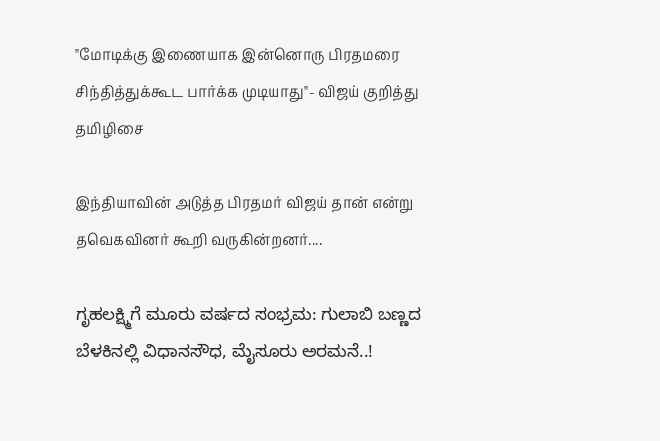"மோடிக்கு இணையாக இன்னொரு பிரதமரை சிந்தித்துக்கூட பார்க்க முடியாது"- விஜய் குறித்து தமிழிசை

இந்தியாவின் அடுத்த பிரதமர் விஜய் தான் என்று தவெகவினர் கூறி வருகின்றனர்....

ಗೃಹಲಕ್ಷ್ಮಿಗೆ ಮೂರು ವರ್ಷದ ಸಂಭ್ರಮ: ಗುಲಾಬಿ ಬಣ್ಣದ ಬೆಳಕಿನಲ್ಲಿ ವಿಧಾನಸೌಧ, ಮೈಸೂರು ಅರಮನೆ..!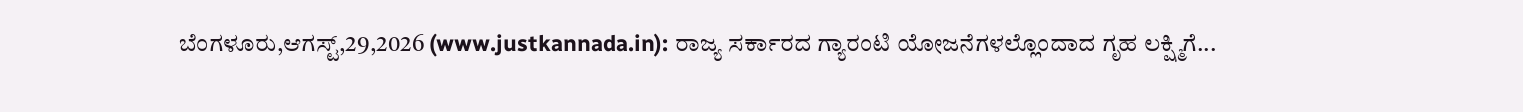ಬೆಂಗಳೂರು,ಆಗಸ್ಟ್,29,2026 (www.justkannada.in): ರಾಜ್ಯ ಸರ್ಕಾರದ ಗ್ಯಾರಂಟಿ ಯೋಜನೆಗಳಲ್ಲೊಂದಾದ ಗೃಹ ಲಕ್ಷ್ಮಿಗೆ...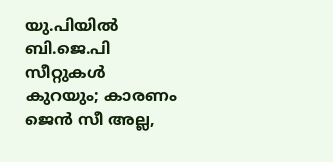യു.പിയില്‍ ബി.ജെ.പി സീറ്റുകള്‍ കുറയും; കാരണം ജെന്‍ സീ അല്ല,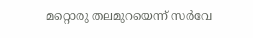മറ്റൊരു തലമുറയെന്ന് സര്‍വേ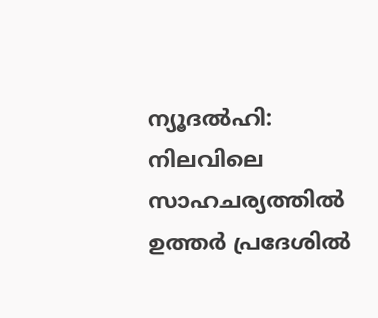ന്യൂദല്‍ഹി: നിലവിലെ സാഹചര്യത്തില്‍ ഉത്തര്‍ പ്രദേശില്‍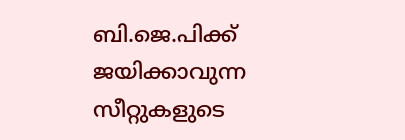ബി.ജെ.പിക്ക് ജയിക്കാവുന്ന സീറ്റുകളുടെ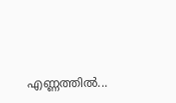എണ്ണത്തില്‍...